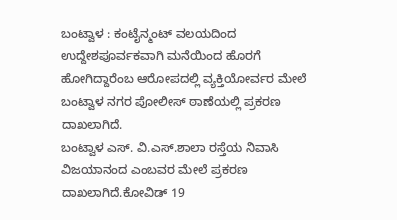ಬಂಟ್ವಾಳ : ಕಂಟೈನ್ಮಂಟ್ ವಲಯದಿಂದ ಉದ್ದೇಶಪೂರ್ವಕವಾಗಿ ಮನೆಯಿಂದ ಹೊರಗೆ ಹೋಗಿದ್ದಾರೆಂಬ ಆರೋಪದಲ್ಲಿ ವ್ಯಕ್ತಿಯೋರ್ವರ ಮೇಲೆ ಬಂಟ್ವಾಳ ನಗರ ಪೋಲೀಸ್ ಠಾಣೆಯಲ್ಲಿ ಪ್ರಕರಣ ದಾಖಲಾಗಿದೆ.
ಬಂಟ್ವಾಳ ಎಸ್. ವಿ.ಎಸ್.ಶಾಲಾ ರಸ್ತೆಯ ನಿವಾಸಿ ವಿಜಯಾನಂದ ಎಂಬವರ ಮೇಲೆ ಪ್ರಕರಣ ದಾಖಲಾಗಿದೆ.ಕೋವಿಡ್ 19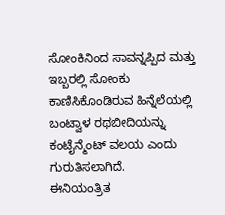ಸೋಂಕಿನಿಂದ ಸಾವನ್ನಪ್ಪಿದ ಮತ್ತು ಇಬ್ಬರಲ್ಲಿ ಸೋಂಕು ಕಾಣಿಸಿಕೊಂಡಿರುವ ಹಿನ್ನೆಲೆಯಲ್ಲಿ ಬಂಟ್ವಾಳ ರಥಬೀದಿಯನ್ನು ಕಂಟೈನ್ಮೆಂಟ್ ವಲಯ ಎಂದು ಗುರುತಿಸಲಾಗಿದೆ.
ಈನಿಯಂತ್ರಿತ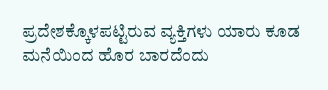ಪ್ರದೇಶಕ್ಕೊಳಪಟ್ಟಿರುವ ವ್ಯಕ್ತಿಗಳು ಯಾರು ಕೂಡ ಮನೆಯಿಂದ ಹೊರ ಬಾರದೆಂದು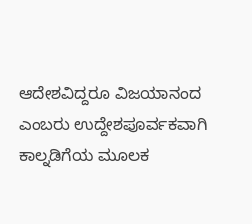ಆದೇಶವಿದ್ದರೂ ವಿಜಯಾನಂದ ಎಂಬರು ಉದ್ದೇಶಪೂರ್ವಕವಾಗಿ ಕಾಲ್ನಡಿಗೆಯ ಮೂಲಕ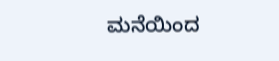ಮನೆಯಿಂದ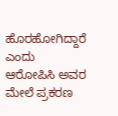ಹೊರಹೋಗಿದ್ದಾರೆ ಎಂದು ಆರೋಪಿಸಿ ಅವರ ಮೇಲೆ ಪ್ರಕರಣ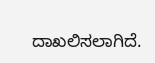ದಾಖಲಿಸಲಾಗಿದೆ.